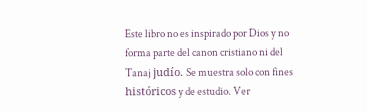Este libro no es inspirado por Dios y no forma parte del canon cristiano ni del Tanaj judío. Se muestra solo con fines históricos y de estudio. Ver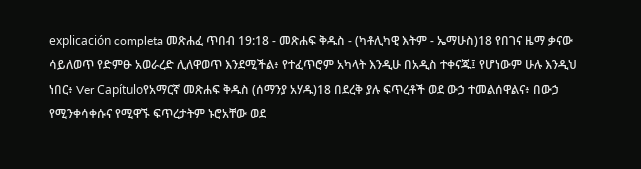explicación completa መጽሐፈ ጥበብ 19:18 - መጽሐፍ ቅዱስ - (ካቶሊካዊ እትም - ኤማሁስ)18 የበገና ዜማ ቃናው ሳይለወጥ የድምፁ አወራረድ ሊለዋወጥ እንደሚችል፥ የተፈጥሮም አካላት እንዲሁ በአዲስ ተቀናጁ፤ የሆነውም ሁሉ እንዲህ ነበር፥ Ver Capítuloየአማርኛ መጽሐፍ ቅዱስ (ሰማንያ አሃዱ)18 በደረቅ ያሉ ፍጥረቶች ወደ ውኃ ተመልሰዋልና፥ በውኃ የሚንቀሳቀሱና የሚዋኙ ፍጥረታትም ኑሮአቸው ወደ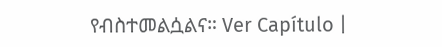የብስተመልሷልና። Ver Capítulo |